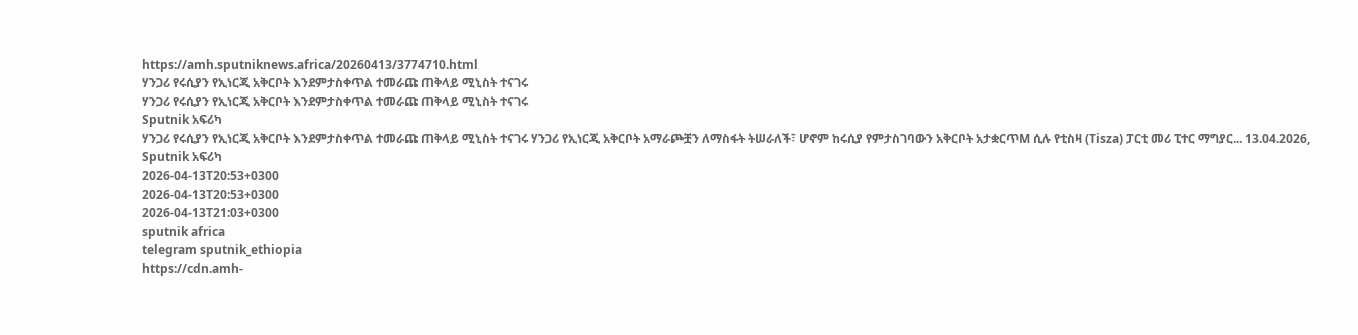https://amh.sputniknews.africa/20260413/3774710.html
ሃንጋሪ የሩሲያን የኢነርጂ አቅርቦት እንደምታስቀጥል ተመራጩ ጠቅላይ ሚኒስት ተናገሩ
ሃንጋሪ የሩሲያን የኢነርጂ አቅርቦት እንደምታስቀጥል ተመራጩ ጠቅላይ ሚኒስት ተናገሩ
Sputnik አፍሪካ
ሃንጋሪ የሩሲያን የኢነርጂ አቅርቦት እንደምታስቀጥል ተመራጩ ጠቅላይ ሚኒስት ተናገሩ ሃንጋሪ የኢነርጂ አቅርቦት አማራጮቿን ለማስፋት ትሠራለች፣ ሆኖም ከሩሲያ የምታስገባውን አቅርቦት አታቋርጥM ሲሉ የቲስዛ (Tisza) ፓርቲ መሪ ፒተር ማግያር... 13.04.2026, Sputnik አፍሪካ
2026-04-13T20:53+0300
2026-04-13T20:53+0300
2026-04-13T21:03+0300
sputnik africa
telegram sputnik_ethiopia
https://cdn.amh-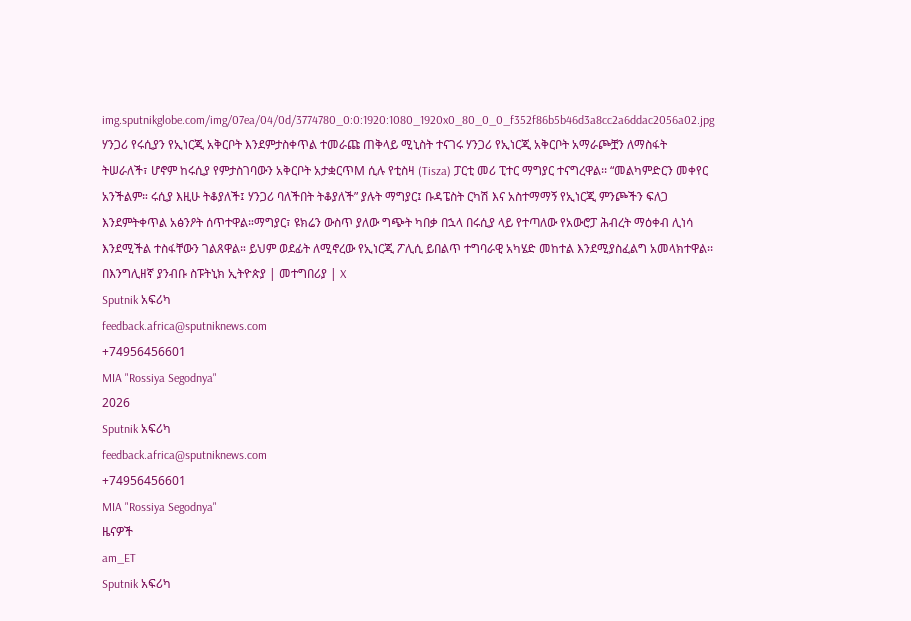img.sputnikglobe.com/img/07ea/04/0d/3774780_0:0:1920:1080_1920x0_80_0_0_f352f86b5b46d3a8cc2a6ddac2056a02.jpg
ሃንጋሪ የሩሲያን የኢነርጂ አቅርቦት እንደምታስቀጥል ተመራጩ ጠቅላይ ሚኒስት ተናገሩ ሃንጋሪ የኢነርጂ አቅርቦት አማራጮቿን ለማስፋት ትሠራለች፣ ሆኖም ከሩሲያ የምታስገባውን አቅርቦት አታቋርጥM ሲሉ የቲስዛ (Tisza) ፓርቲ መሪ ፒተር ማግያር ተናግረዋል፡፡ “መልካምድርን መቀየር አንችልም። ሩሲያ እዚሁ ትቆያለች፤ ሃንጋሪ ባለችበት ትቆያለች” ያሉት ማግያር፤ ቡዳፔስት ርካሽ እና አስተማማኝ የኢነርጂ ምንጮችን ፍለጋ እንደምትቀጥል አፅንዖት ሰጥተዋል።ማግያር፣ ዩክሬን ውስጥ ያለው ግጭት ካበቃ በኋላ በሩሲያ ላይ የተጣለው የአውሮፓ ሕብረት ማዕቀብ ሊነሳ እንደሚችል ተስፋቸውን ገልጸዋል። ይህም ወደፊት ለሚኖረው የኢነርጂ ፖሊሲ ይበልጥ ተግባራዊ አካሄድ መከተል እንደሚያስፈልግ አመላክተዋል፡፡ በእንግሊዘኛ ያንብቡ ስፑትኒክ ኢትዮጵያ | መተግበሪያ | X
Sputnik አፍሪካ
feedback.africa@sputniknews.com
+74956456601
MIA "Rossiya Segodnya"
2026
Sputnik አፍሪካ
feedback.africa@sputniknews.com
+74956456601
MIA "Rossiya Segodnya"
ዜናዎች
am_ET
Sputnik አፍሪካ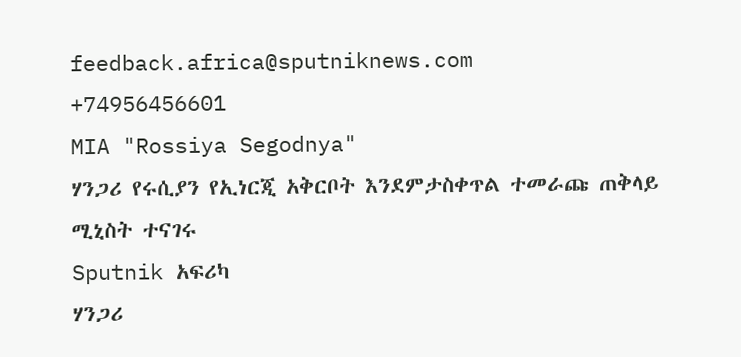feedback.africa@sputniknews.com
+74956456601
MIA "Rossiya Segodnya"
ሃንጋሪ የሩሲያን የኢነርጂ አቅርቦት እንደምታስቀጥል ተመራጩ ጠቅላይ ሚኒስት ተናገሩ
Sputnik አፍሪካ
ሃንጋሪ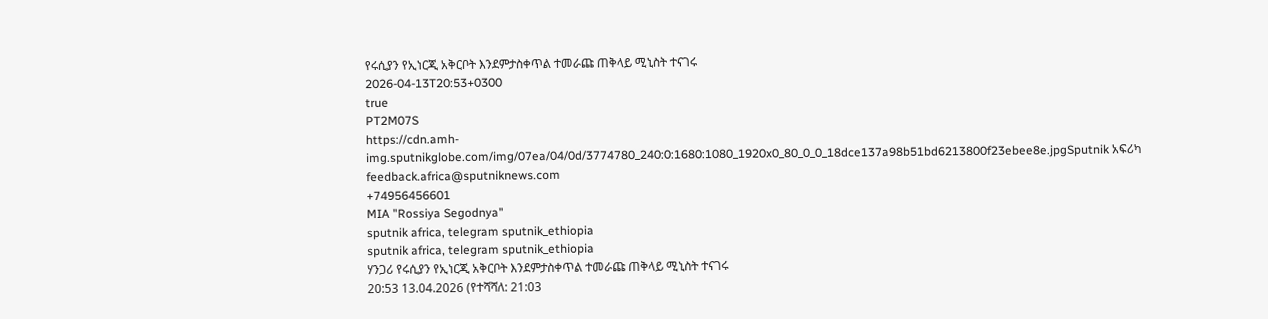የሩሲያን የኢነርጂ አቅርቦት እንደምታስቀጥል ተመራጩ ጠቅላይ ሚኒስት ተናገሩ
2026-04-13T20:53+0300
true
PT2M07S
https://cdn.amh-img.sputnikglobe.com/img/07ea/04/0d/3774780_240:0:1680:1080_1920x0_80_0_0_18dce137a98b51bd6213800f23ebee8e.jpgSputnik አፍሪካ
feedback.africa@sputniknews.com
+74956456601
MIA "Rossiya Segodnya"
sputnik africa, telegram sputnik_ethiopia
sputnik africa, telegram sputnik_ethiopia
ሃንጋሪ የሩሲያን የኢነርጂ አቅርቦት እንደምታስቀጥል ተመራጩ ጠቅላይ ሚኒስት ተናገሩ
20:53 13.04.2026 (የተሻሻለ: 21:03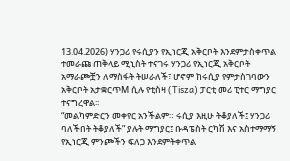13.04.2026) ሃንጋሪ የሩሲያን የኢነርጂ አቅርቦት እንደምታስቀጥል ተመራጩ ጠቅላይ ሚኒስት ተናገሩ ሃንጋሪ የኢነርጂ አቅርቦት አማራጮቿን ለማስፋት ትሠራለች፣ ሆኖም ከሩሲያ የምታስገባውን አቅርቦት አታቋርጥM ሲሉ የቲስዛ (Tisza) ፓርቲ መሪ ፒተር ማግያር ተናግረዋል፡፡
“መልካምድርን መቀየር አንችልም። ሩሲያ እዚሁ ትቆያለች፤ ሃንጋሪ ባለችበት ትቆያለች” ያሉት ማግያር፤ ቡዳፔስት ርካሽ እና አስተማማኝ የኢነርጂ ምንጮችን ፍለጋ እንደምትቀጥል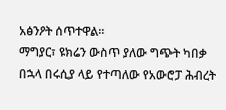አፅንዖት ሰጥተዋል።
ማግያር፣ ዩክሬን ውስጥ ያለው ግጭት ካበቃ በኋላ በሩሲያ ላይ የተጣለው የአውሮፓ ሕብረት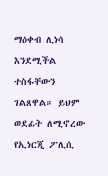ማዕቀብ ሊነሳ እንደሚችል ተስፋቸውን ገልጸዋል። ይህም ወደፊት ለሚኖረው የኢነርጂ ፖሊሲ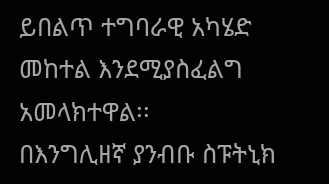ይበልጥ ተግባራዊ አካሄድ መከተል እንደሚያስፈልግ አመላክተዋል፡፡
በእንግሊዘኛ ያንብቡ ስፑትኒክ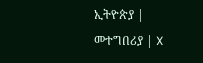ኢትዮጵያ |
መተግበሪያ | X